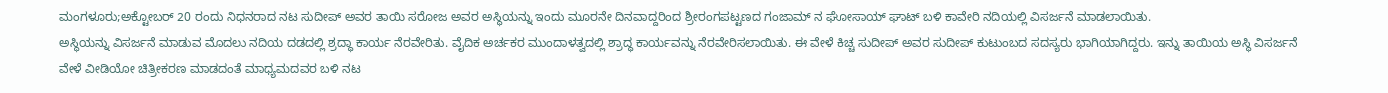ಮಂಗಳೂರು;ಅಕ್ಟೋಬರ್ 20 ರಂದು ನಿಧನರಾದ ನಟ ಸುದೀಪ್ ಅವರ ತಾಯಿ ಸರೋಜ ಅವರ ಅಸ್ಥಿಯನ್ನು ಇಂದು ಮೂರನೇ ದಿನವಾದ್ದರಿಂದ ಶ್ರೀರಂಗಪಟ್ಟಣದ ಗಂಜಾಮ್ ನ ಘೋಸಾಯ್ ಘಾಟ್ ಬಳಿ ಕಾವೇರಿ ನದಿಯಲ್ಲಿ ವಿಸರ್ಜನೆ ಮಾಡಲಾಯಿತು.
ಅಸ್ಥಿಯನ್ನು ವಿಸರ್ಜನೆ ಮಾಡುವ ಮೊದಲು ನದಿಯ ದಡದಲ್ಲಿ ಶ್ರದ್ಧಾ ಕಾರ್ಯ ನೆರವೇರಿತು. ವೈದಿಕ ಅರ್ಚಕರ ಮುಂದಾಳತ್ವದಲ್ಲಿ ಶ್ರಾದ್ಧ ಕಾರ್ಯವನ್ನು ನೆರವೇರಿಸಲಾಯಿತು. ಈ ವೇಳೆ ಕಿಚ್ಚ ಸುದೀಪ್ ಅವರ ಸುದೀಪ್ ಕುಟುಂಬದ ಸದಸ್ಯರು ಭಾಗಿಯಾಗಿದ್ದರು. ಇನ್ನು ತಾಯಿಯ ಅಸ್ಥಿ ವಿಸರ್ಜನೆ ವೇಳೆ ವೀಡಿಯೋ ಚಿತ್ರೀಕರಣ ಮಾಡದಂತೆ ಮಾಧ್ಯಮದವರ ಬಳಿ ನಟ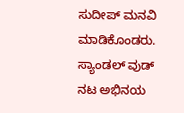ಸುದೀಪ್ ಮನವಿ ಮಾಡಿಕೊಂಡರು.
ಸ್ಯಾಂಡಲ್ ವುಡ್ ನಟ ಅಭಿನಯ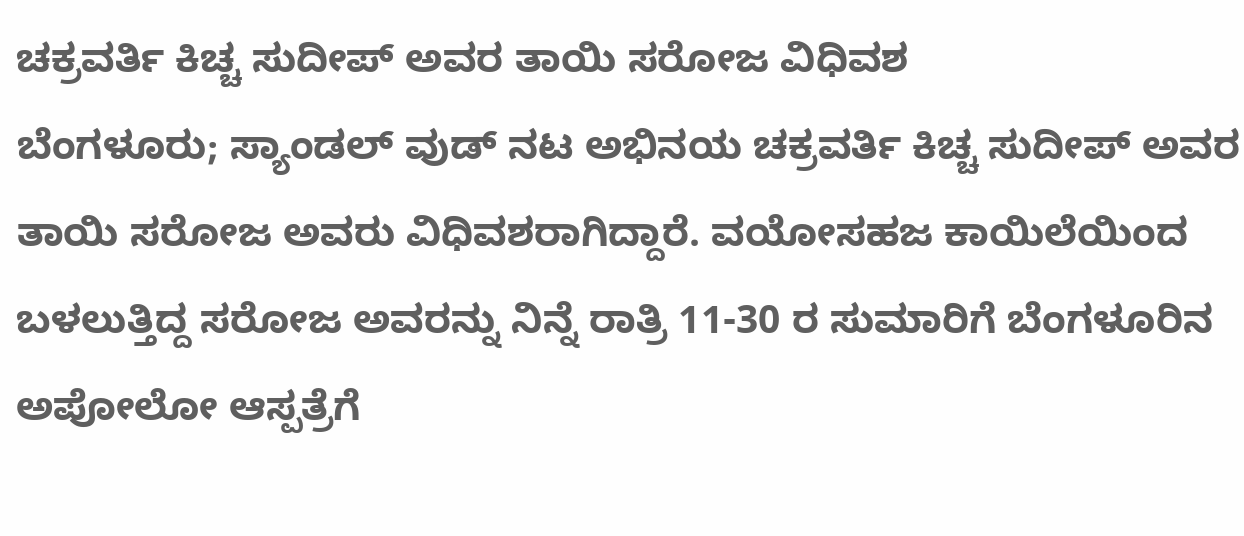ಚಕ್ರವರ್ತಿ ಕಿಚ್ಚ ಸುದೀಪ್ ಅವರ ತಾಯಿ ಸರೋಜ ವಿಧಿವಶ
ಬೆಂಗಳೂರು; ಸ್ಯಾಂಡಲ್ ವುಡ್ ನಟ ಅಭಿನಯ ಚಕ್ರವರ್ತಿ ಕಿಚ್ಚ ಸುದೀಪ್ ಅವರ ತಾಯಿ ಸರೋಜ ಅವರು ವಿಧಿವಶರಾಗಿದ್ದಾರೆ. ವಯೋಸಹಜ ಕಾಯಿಲೆಯಿಂದ ಬಳಲುತ್ತಿದ್ದ ಸರೋಜ ಅವರನ್ನು ನಿನ್ನೆ ರಾತ್ರಿ 11-30 ರ ಸುಮಾರಿಗೆ ಬೆಂಗಳೂರಿನ ಅಪೋಲೋ ಆಸ್ಪತ್ರೆಗೆ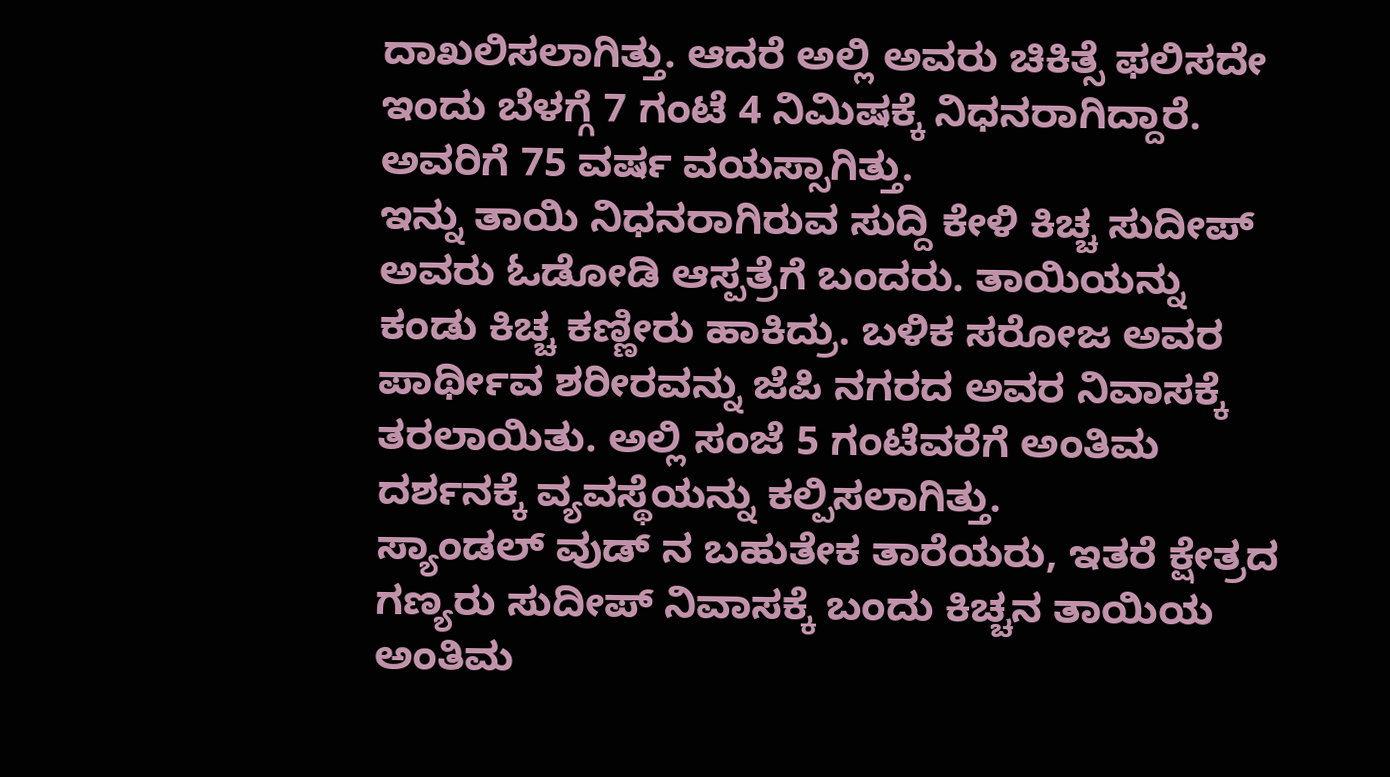ದಾಖಲಿಸಲಾಗಿತ್ತು. ಆದರೆ ಅಲ್ಲಿ ಅವರು ಚಿಕಿತ್ಸೆ ಫಲಿಸದೇ ಇಂದು ಬೆಳಗ್ಗೆ 7 ಗಂಟೆ 4 ನಿಮಿಷಕ್ಕೆ ನಿಧನರಾಗಿದ್ದಾರೆ. ಅವರಿಗೆ 75 ವರ್ಷ ವಯಸ್ಸಾಗಿತ್ತು.
ಇನ್ನು ತಾಯಿ ನಿಧನರಾಗಿರುವ ಸುದ್ದಿ ಕೇಳಿ ಕಿಚ್ಚ ಸುದೀಪ್ ಅವರು ಓಡೋಡಿ ಆಸ್ಪತ್ರೆಗೆ ಬಂದರು. ತಾಯಿಯನ್ನು ಕಂಡು ಕಿಚ್ಚ ಕಣ್ಣೀರು ಹಾಕಿದ್ರು. ಬಳಿಕ ಸರೋಜ ಅವರ ಪಾರ್ಥೀವ ಶರೀರವನ್ನು ಜೆಪಿ ನಗರದ ಅವರ ನಿವಾಸಕ್ಕೆ ತರಲಾಯಿತು. ಅಲ್ಲಿ ಸಂಜೆ 5 ಗಂಟೆವರೆಗೆ ಅಂತಿಮ ದರ್ಶನಕ್ಕೆ ವ್ಯವಸ್ಥೆಯನ್ನು ಕಲ್ಪಿಸಲಾಗಿತ್ತು.
ಸ್ಯಾಂಡಲ್ ವುಡ್ ನ ಬಹುತೇಕ ತಾರೆಯರು, ಇತರೆ ಕ್ಷೇತ್ರದ ಗಣ್ಯರು ಸುದೀಪ್ ನಿವಾಸಕ್ಕೆ ಬಂದು ಕಿಚ್ಚನ ತಾಯಿಯ ಅಂತಿಮ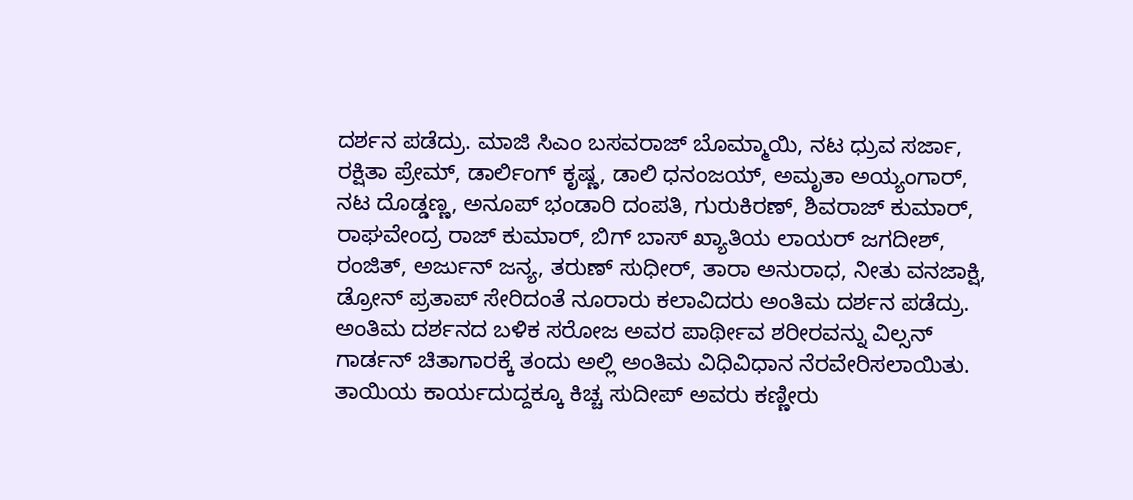ದರ್ಶನ ಪಡೆದ್ರು. ಮಾಜಿ ಸಿಎಂ ಬಸವರಾಜ್ ಬೊಮ್ಮಾಯಿ, ನಟ ಧ್ರುವ ಸರ್ಜಾ, ರಕ್ಷಿತಾ ಪ್ರೇಮ್, ಡಾರ್ಲಿಂಗ್ ಕೃಷ್ಣ, ಡಾಲಿ ಧನಂಜಯ್, ಅಮೃತಾ ಅಯ್ಯಂಗಾರ್, ನಟ ದೊಡ್ಡಣ್ಣ, ಅನೂಪ್ ಭಂಡಾರಿ ದಂಪತಿ, ಗುರುಕಿರಣ್, ಶಿವರಾಜ್ ಕುಮಾರ್, ರಾಘವೇಂದ್ರ ರಾಜ್ ಕುಮಾರ್, ಬಿಗ್ ಬಾಸ್ ಖ್ಯಾತಿಯ ಲಾಯರ್ ಜಗದೀಶ್, ರಂಜಿತ್, ಅರ್ಜುನ್ ಜನ್ಯ, ತರುಣ್ ಸುಧೀರ್, ತಾರಾ ಅನುರಾಧ, ನೀತು ವನಜಾಕ್ಷಿ, ಡ್ರೋನ್ ಪ್ರತಾಪ್ ಸೇರಿದಂತೆ ನೂರಾರು ಕಲಾವಿದರು ಅಂತಿಮ ದರ್ಶನ ಪಡೆದ್ರು.
ಅಂತಿಮ ದರ್ಶನದ ಬಳಿಕ ಸರೋಜ ಅವರ ಪಾರ್ಥೀವ ಶರೀರವನ್ನು ವಿಲ್ಸನ್ ಗಾರ್ಡನ್ ಚಿತಾಗಾರಕ್ಕೆ ತಂದು ಅಲ್ಲಿ ಅಂತಿಮ ವಿಧಿವಿಧಾನ ನೆರವೇರಿಸಲಾಯಿತು. ತಾಯಿಯ ಕಾರ್ಯದುದ್ದಕ್ಕೂ ಕಿಚ್ಚ ಸುದೀಪ್ ಅವರು ಕಣ್ಣೀರು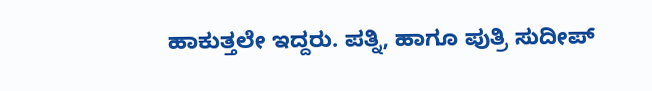ಹಾಕುತ್ತಲೇ ಇದ್ದರು. ಪತ್ನಿ, ಹಾಗೂ ಪುತ್ರಿ ಸುದೀಪ್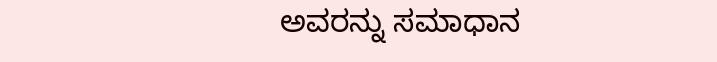ಅವರನ್ನು ಸಮಾಧಾನ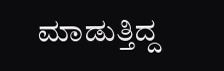ಮಾಡುತ್ತಿದ್ದ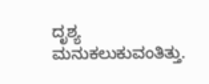ದೃಶ್ಯ ಮನುಕಲುಕುವಂತಿತ್ತು.